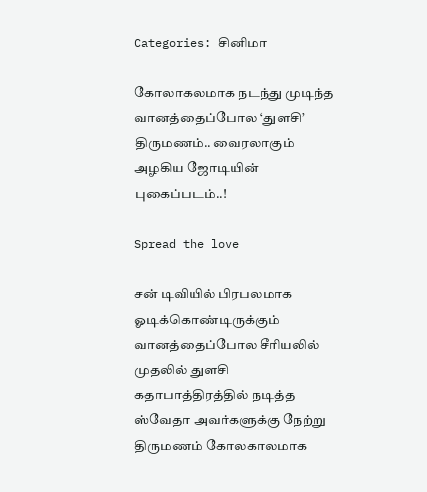Categories: சினிமா

கோலாகலமாக நடந்து முடிந்த வானத்தைப்போல ‘துளசி’ திருமணம்.. வைரலாகும் அழகிய ஜோடியின் புகைப்படம்..!

Spread the love

சன் டிவியில் பிரபலமாக ஓடிக்கொண்டிருக்கும் வானத்தைப்போல சீரியலில் முதலில் துளசி கதாபாத்திரத்தில் நடித்த ஸ்வேதா அவர்களுக்கு நேற்று திருமணம் கோலகாலமாக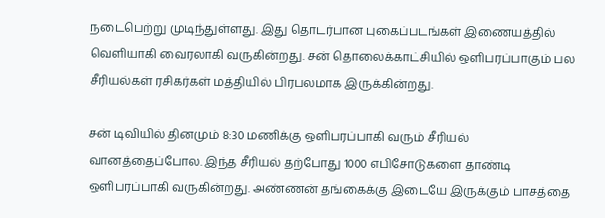நடைபெற்று முடிந்துள்ளது. இது தொடர்பான புகைப்படங்கள் இணையத்தில் வெளியாகி வைரலாகி வருகின்றது. சன் தொலைக்காட்சியில் ஒளிபரப்பாகும் பல சீரியல்கள் ரசிகர்கள் மத்தியில் பிரபலமாக இருக்கின்றது.

சன் டிவியில் தினமும் 8:30 மணிக்கு ஒளிபரப்பாகி வரும் சீரியல் வானத்தைப்போல. இந்த சீரியல் தற்போது 1000 எபிசோடுகளை தாண்டி ஒளிபரப்பாகி வருகின்றது. அண்ணன் தங்கைக்கு இடையே இருக்கும் பாசத்தை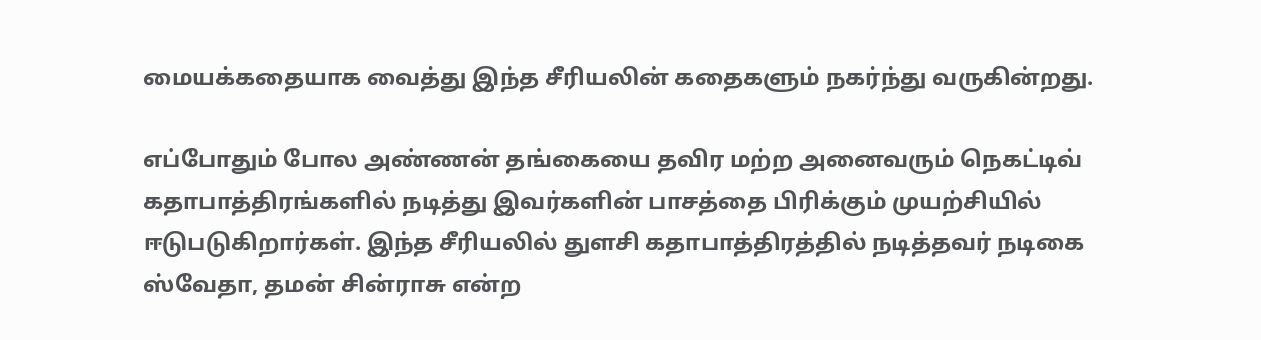மையக்கதையாக வைத்து இந்த சீரியலின் கதைகளும் நகர்ந்து வருகின்றது.

எப்போதும் போல அண்ணன் தங்கையை தவிர மற்ற அனைவரும் நெகட்டிவ் கதாபாத்திரங்களில் நடித்து இவர்களின் பாசத்தை பிரிக்கும் முயற்சியில் ஈடுபடுகிறார்கள். இந்த சீரியலில் துளசி கதாபாத்திரத்தில் நடித்தவர் நடிகை ஸ்வேதா, தமன் சின்ராசு என்ற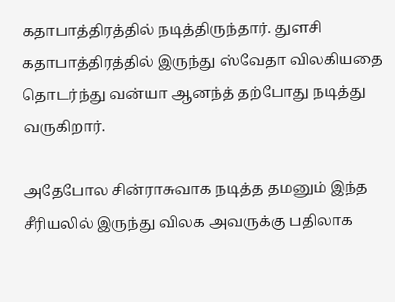கதாபாத்திரத்தில் நடித்திருந்தார். துளசி கதாபாத்திரத்தில் இருந்து ஸ்வேதா விலகியதை தொடர்ந்து வன்யா ஆனந்த் தற்போது நடித்து வருகிறார்.

அதேபோல சின்ராசுவாக நடித்த தமனும் இந்த சீரியலில் இருந்து விலக அவருக்கு பதிலாக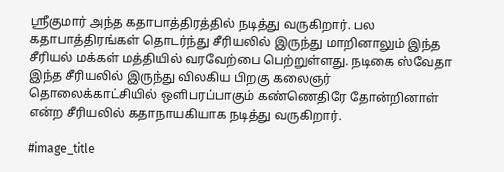ஸ்ரீகுமார் அந்த கதாபாத்திரத்தில் நடித்து வருகிறார். பல கதாபாத்திரங்கள் தொடர்ந்து சீரியலில் இருந்து மாறினாலும் இந்த சீரியல் மக்கள் மத்தியில் வரவேற்பை பெற்றுள்ளது. நடிகை ஸ்வேதா இந்த சீரியலில் இருந்து விலகிய பிறகு கலைஞர் தொலைக்காட்சியில் ஒளிபரப்பாகும் கண்ணெதிரே தோன்றினாள் என்ற சீரியலில் கதாநாயகியாக நடித்து வருகிறார்.

#image_title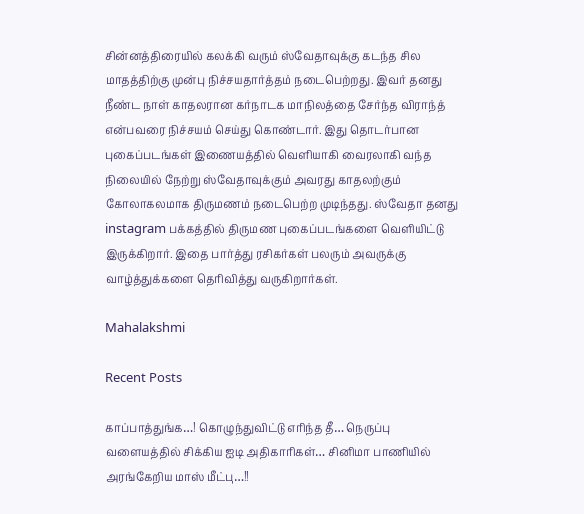சின்னத்திரையில் கலக்கி வரும் ஸ்வேதாவுக்கு கடந்த சில மாதத்திற்கு முன்பு நிச்சயதார்த்தம் நடைபெற்றது. இவர் தனது நீண்ட நாள் காதலரான கர்நாடக மாநிலத்தை சேர்ந்த விராந்த் என்பவரை நிச்சயம் செய்து கொண்டார். இது தொடர்பான புகைப்படங்கள் இணையத்தில் வெளியாகி வைரலாகி வந்த நிலையில் நேற்று ஸ்வேதாவுக்கும் அவரது காதலற்கும் கோலாகலமாக திருமணம் நடைபெற்ற முடிந்தது. ஸ்வேதா தனது instagram பக்கத்தில் திருமண புகைப்படங்களை வெளியிட்டு இருக்கிறார். இதை பார்த்து ரசிகர்கள் பலரும் அவருக்கு வாழ்த்துக்களை தெரிவித்து வருகிறார்கள்.

Mahalakshmi

Recent Posts

காப்பாத்துங்க…! கொழுந்துவிட்டு எரிந்த தீ… நெருப்பு வளையத்தில் சிக்கிய ஐடி அதிகாரிகள்… சினிமா பாணியில் அரங்கேறிய மாஸ் மீட்பு…!!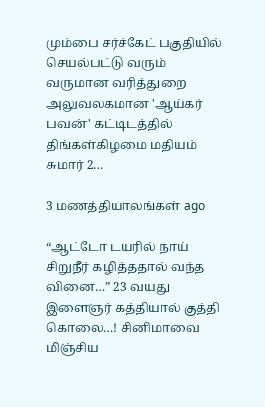மும்பை சர்ச்கேட் பகுதியில் செயல்பட்டு வரும் வருமான வரித்துறை அலுவலகமான 'ஆய்கர் பவன்' கட்டிடத்தில் திங்கள்கிழமை மதியம் சுமார் 2…

3 மணத்தியாலங்கள் ago

“ஆட்டோ டயரில் நாய் சிறுநீர் கழித்ததால் வந்த வினை…” 23 வயது இளைஞர் கத்தியால் குத்தி கொலை…! சினிமாவை மிஞ்சிய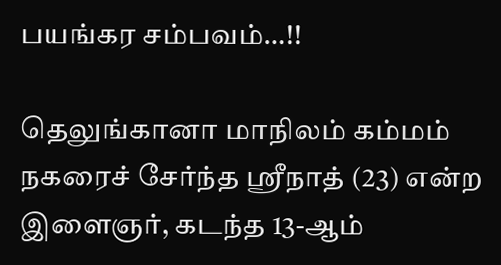பயங்கர சம்பவம்…!!

தெலுங்கானா மாநிலம் கம்மம் நகரைச் சேர்ந்த ஸ்ரீநாத் (23) என்ற இளைஞர், கடந்த 13-ஆம்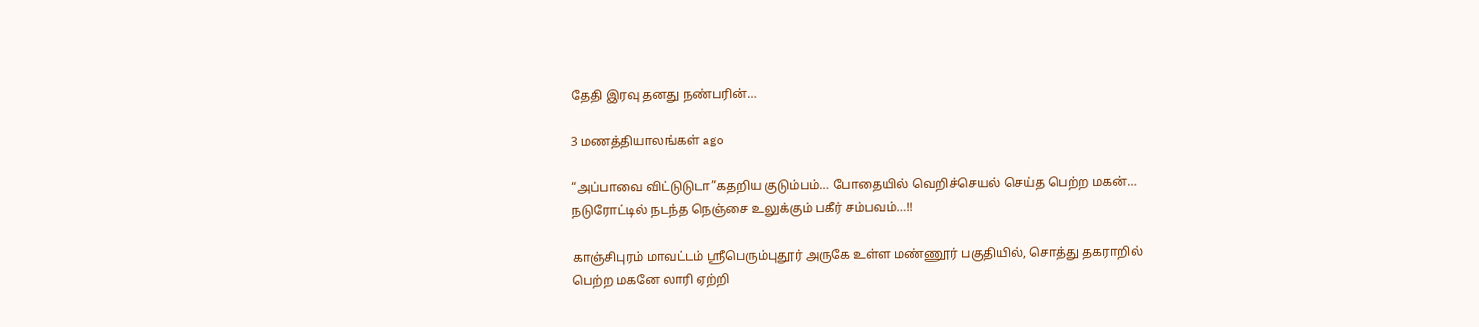தேதி இரவு தனது நண்பரின்…

3 மணத்தியாலங்கள் ago

“அப்பாவை விட்டுடுடா”கதறிய குடும்பம்… போதையில் வெறிச்செயல் செய்த பெற்ற மகன்… நடுரோட்டில் நடந்த நெஞ்சை உலுக்கும் பகீர் சம்பவம்…!!

காஞ்சிபுரம் மாவட்டம் ஸ்ரீபெரும்புதூர் அருகே உள்ள மண்ணூர் பகுதியில், சொத்து தகராறில் பெற்ற மகனே லாரி ஏற்றி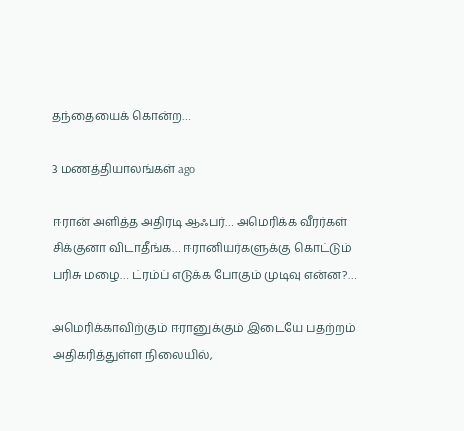தந்தையைக் கொன்ற…

3 மணத்தியாலங்கள் ago

ஈரான் அளித்த அதிரடி ஆஃபர்… அமெரிக்க வீரர்கள் சிக்குனா விடாதீங்க… ஈரானியர்களுக்கு கொட்டும் பரிசு மழை… ட்ரம்ப் எடுக்க போகும் முடிவு என்ன?…

அமெரிக்காவிற்கும் ஈரானுக்கும் இடையே பதற்றம் அதிகரித்துள்ள நிலையில்,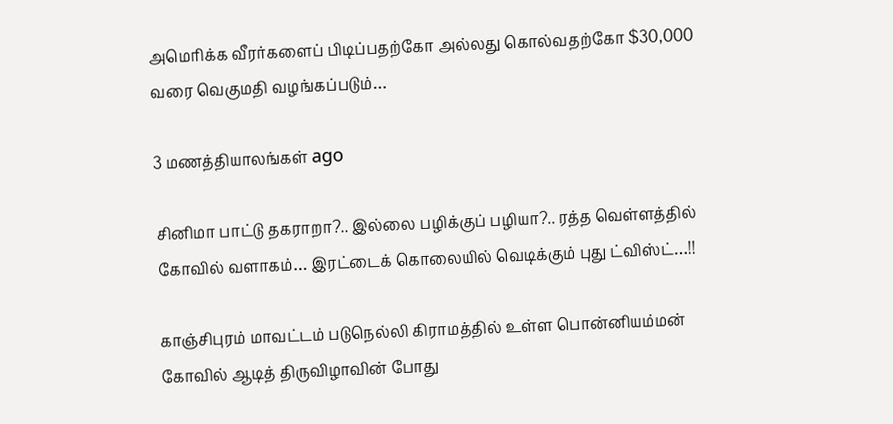அமெரிக்க வீரர்களைப் பிடிப்பதற்கோ அல்லது கொல்வதற்கோ $30,000 வரை வெகுமதி வழங்கப்படும்…

3 மணத்தியாலங்கள் ago

சினிமா பாட்டு தகராறா?.. இல்லை பழிக்குப் பழியா?.. ரத்த வெள்ளத்தில் கோவில் வளாகம்… இரட்டைக் கொலையில் வெடிக்கும் புது ட்விஸ்ட்…!!

காஞ்சிபுரம் மாவட்டம் படுநெல்லி கிராமத்தில் உள்ள பொன்னியம்மன் கோவில் ஆடித் திருவிழாவின் போது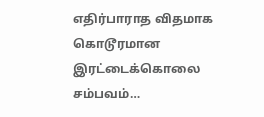எதிர்பாராத விதமாக கொடூரமான இரட்டைக்கொலை சம்பவம்…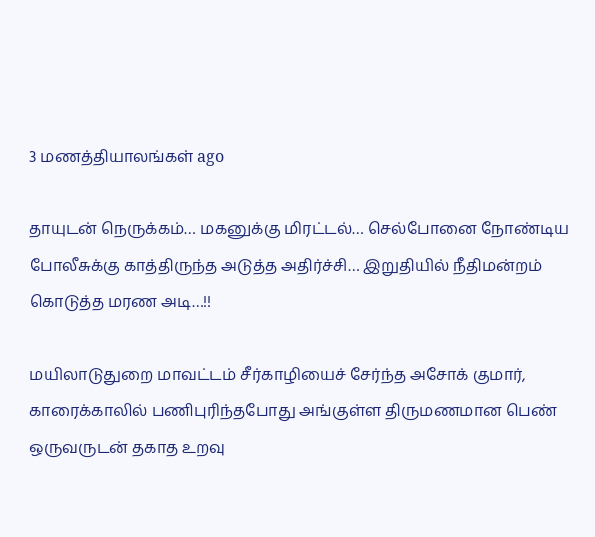3 மணத்தியாலங்கள் ago

தாயுடன் நெருக்கம்… மகனுக்கு மிரட்டல்… செல்போனை நோண்டிய போலீசுக்கு காத்திருந்த அடுத்த அதிர்ச்சி… இறுதியில் நீதிமன்றம் கொடுத்த மரண அடி…!!

மயிலாடுதுறை மாவட்டம் சீர்காழியைச் சேர்ந்த அசோக் குமார், காரைக்காலில் பணிபுரிந்தபோது அங்குள்ள திருமணமான பெண் ஒருவருடன் தகாத உறவு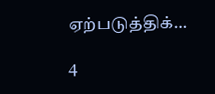ஏற்படுத்திக்…

4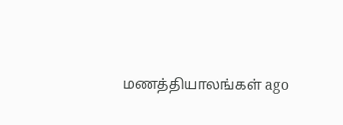மணத்தியாலங்கள் ago